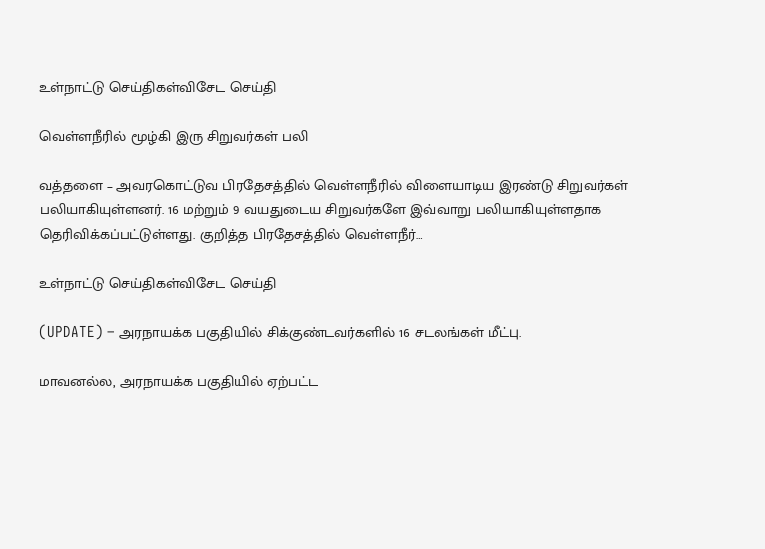உள்நாட்டு செய்திகள்விசேட செய்தி

வெள்ளநீரில் மூழ்கி இரு சிறுவர்கள் பலி

வத்தளை – அவரகொட்டுவ பிரதேசத்தில் வெள்ளநீரில் விளையாடிய இரண்டு சிறுவர்கள் பலியாகியுள்ளனர். 16 மற்றும் 9 வயதுடைய சிறுவர்களே இவ்வாறு பலியாகியுள்ளதாக தெரிவிக்கப்பட்டுள்ளது. குறித்த பிரதேசத்தில் வெள்ளநீர்…

உள்நாட்டு செய்திகள்விசேட செய்தி

(UPDATE) – அரநாயக்க பகுதியில் சிக்குண்டவர்களில் 16 சடலங்கள் மீட்பு.

மாவனல்ல, அரநாயக்க பகுதியில் ஏற்பட்ட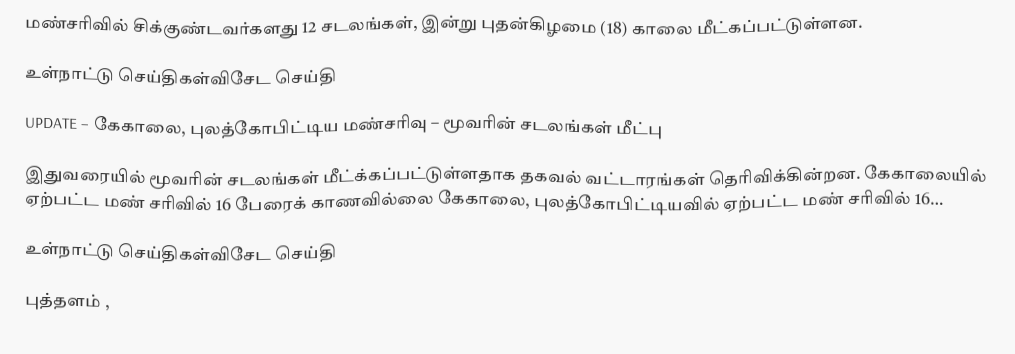மண்சரிவில் சிக்குண்டவர்களது 12 சடலங்கள், இன்று புதன்கிழமை (18) காலை மீட்கப்பட்டுள்ளன.

உள்நாட்டு செய்திகள்விசேட செய்தி

UPDATE – கேகாலை, புலத்கோபிட்டிய மண்சரிவு – மூவரின் சடலங்கள் மீட்பு

இதுவரையில் மூவரின் சடலங்கள் மீட்க்கப்பட்டுள்ளதாக தகவல் வட்டாரங்கள் தெரிவிக்கின்றன. கேகாலையில் ஏற்பட்ட மண் சரிவில் 16 பேரைக் காணவில்லை கேகாலை, புலத்கோபிட்டியவில் ஏற்பட்ட மண் சரிவில் 16…

உள்நாட்டு செய்திகள்விசேட செய்தி

புத்தளம் ,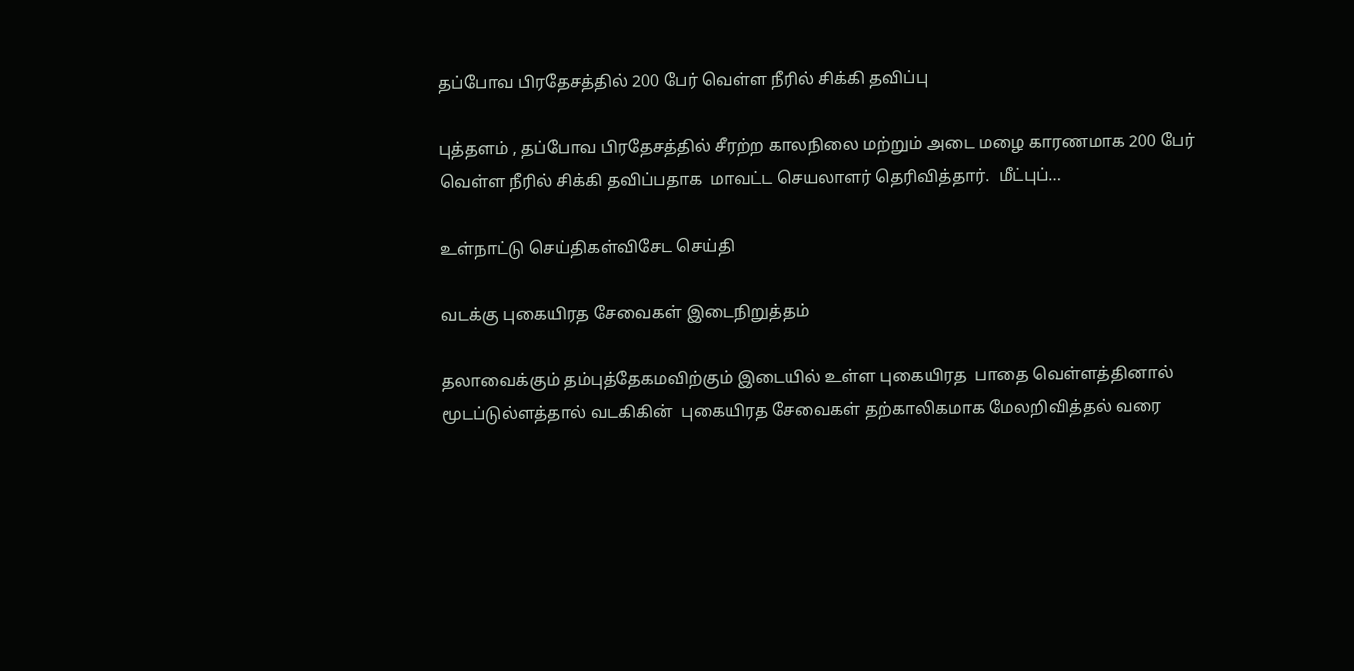தப்போவ பிரதேசத்தில் 200 பேர் வெள்ள நீரில் சிக்கி தவிப்பு

புத்தளம் , தப்போவ பிரதேசத்தில் சீரற்ற காலநிலை மற்றும் அடை மழை காரணமாக 200 பேர் வெள்ள நீரில் சிக்கி தவிப்பதாக  மாவட்ட செயலாளர் தெரிவித்தார்.  மீட்புப்…

உள்நாட்டு செய்திகள்விசேட செய்தி

வடக்கு புகையிரத சேவைகள் இடைநிறுத்தம்

தலாவைக்கும் தம்புத்தேகமவிற்கும் இடையில் உள்ள புகையிரத  பாதை வெள்ளத்தினால் மூடப்டுல்ளத்தால் வடகிகின்  புகையிரத சேவைகள் தற்காலிகமாக மேலறிவித்தல் வரை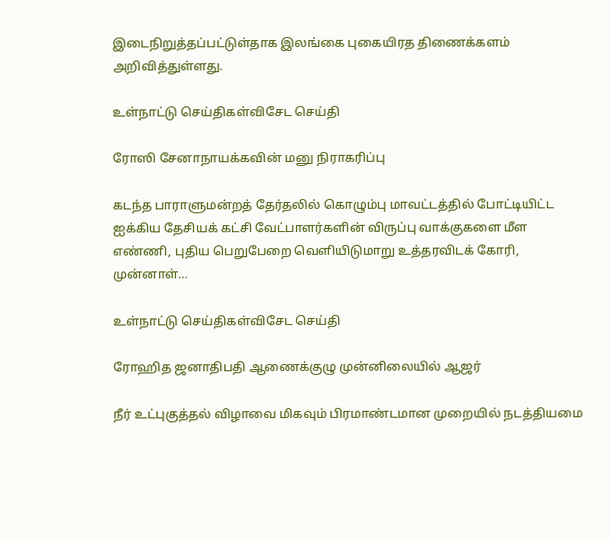இடைநிறுத்தப்பட்டுள்தாக இலங்கை புகையிரத திணைக்களம்  அறிவித்துள்ளது.

உள்நாட்டு செய்திகள்விசேட செய்தி

ரோஸி சேனாநாயக்கவின் மனு நிராகரிப்பு

கடந்த பாராளுமன்றத் தேர்தலில் கொழும்பு மாவட்டத்தில் போட்டியிட்ட ஐக்கிய தேசியக் கட்சி வேட்பாளர்களின் விருப்பு வாக்குகளை மீள எண்ணி, புதிய பெறுபேறை வௌியிடுமாறு உத்தரவிடக் கோரி, முன்னாள்…

உள்நாட்டு செய்திகள்விசேட செய்தி

ரோஹித ஜனாதிபதி ஆணைக்குழு முன்னிலையில் ஆஜர்

நீர் உட்புகுத்தல் விழாவை மிகவும் பிரமாண்டமான முறையில் நடத்தியமை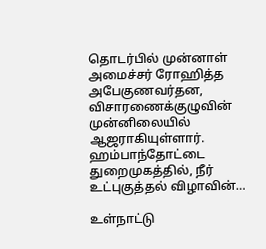தொடர்பில் முன்னாள் அமைச்சர் ரோஹித்த அபேகுணவர்தன, விசாரணைக்குழுவின் முன்னிலையில் ஆஜராகியுள்ளார். ஹம்பாந்தோட்டை துறைமுகத்தில், நீர் உட்புகுத்தல் விழாவின்…

உள்நாட்டு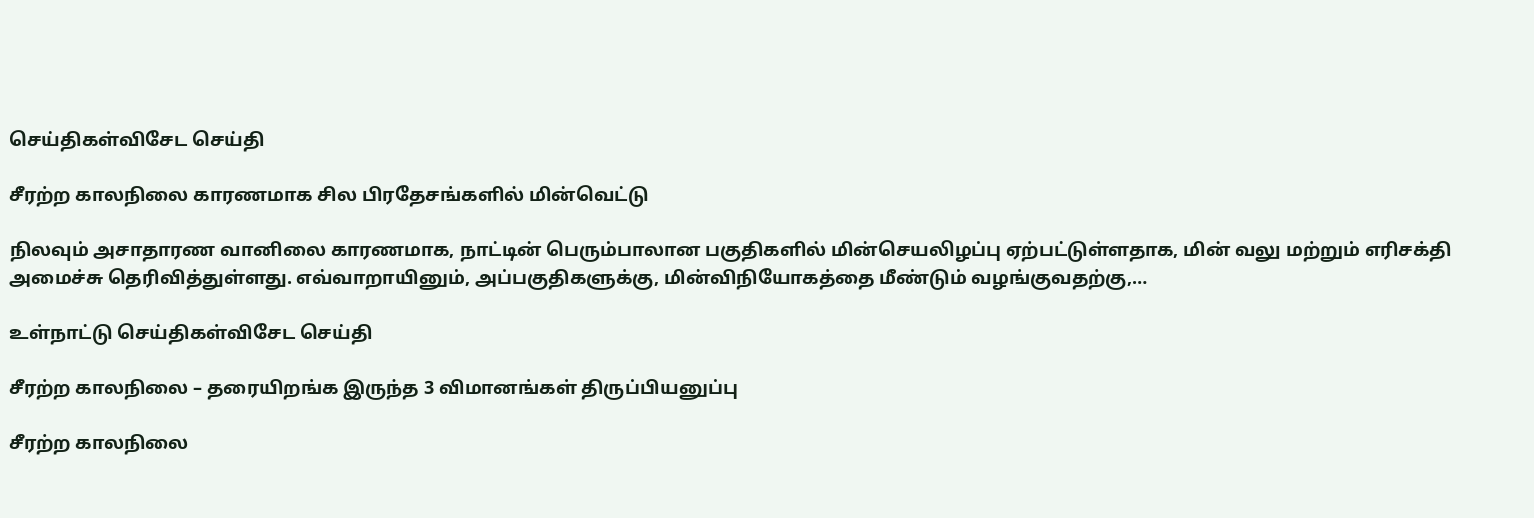செய்திகள்விசேட செய்தி

சீரற்ற காலநிலை காரணமாக சில பிரதேசங்களில் மின்வெட்டு

நிலவும் அசாதாரண வானிலை காரணமாக, நாட்டின் பெரும்பாலான பகுதிகளில் மின்செயலிழப்பு ஏற்பட்டுள்ளதாக, மின் வலு மற்றும் எரிசக்தி அமைச்சு தெரிவித்துள்ளது. எவ்வாறாயினும், அப்பகுதிகளுக்கு, மின்விநியோகத்தை மீண்டும் வழங்குவதற்கு,…

உள்நாட்டு செய்திகள்விசேட செய்தி

சீரற்ற காலநிலை – தரையிறங்க இருந்த 3 விமானங்கள் திருப்பியனுப்பு

சீரற்ற காலநிலை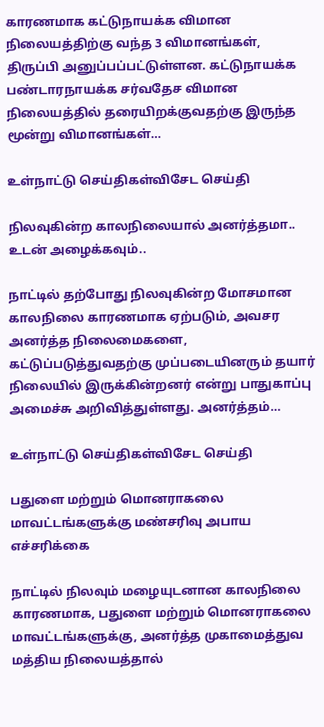காரணமாக கட்டுநாயக்க விமான நிலையத்திற்கு வந்த 3 விமானங்கள், திருப்பி அனுப்பப்பட்டுள்ளன. கட்டுநாயக்க பண்டாரநாயக்க சர்வதேச விமான நிலையத்தில் தரையிறக்குவதற்கு இருந்த மூன்று விமானங்கள்…

உள்நாட்டு செய்திகள்விசேட செய்தி

நிலவுகின்ற காலநிலையால் அனர்த்தமா.. உடன் அழைக்கவும்..

நாட்டில் தற்போது நிலவுகின்ற மோசமான காலநிலை காரணமாக ஏற்படும், அவசர அனர்த்த நிலைமைகளை, கட்டுப்படுத்துவதற்கு முப்படையினரும் தயார் நிலையில் இருக்கின்றனர் என்று பாதுகாப்பு அமைச்சு அறிவித்துள்ளது. அனர்த்தம்…

உள்நாட்டு செய்திகள்விசேட செய்தி

பதுளை மற்றும் மொனராகலை மாவட்டங்களுக்கு மண்சரிவு அபாய எச்சரிக்கை

நாட்டில் நிலவும் மழையுடனான காலநிலை காரணமாக, பதுளை மற்றும் மொனராகலை மாவட்டங்களுக்கு, அனர்த்த முகாமைத்துவ மத்திய நிலையத்தால்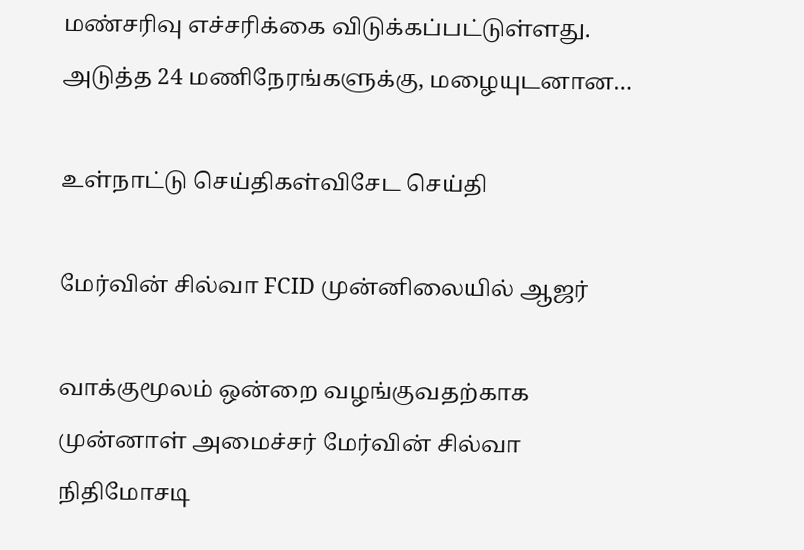மண்சரிவு எச்சரிக்கை விடுக்கப்பட்டுள்ளது. அடுத்த 24 மணிநேரங்களுக்கு, மழையுடனான…

உள்நாட்டு செய்திகள்விசேட செய்தி

மேர்வின் சில்வா FCID முன்னிலையில் ஆஜர்

வாக்குமூலம் ஒன்றை வழங்குவதற்காக முன்னாள் அமைச்சர் மேர்வின் சில்வா நிதிமோசடி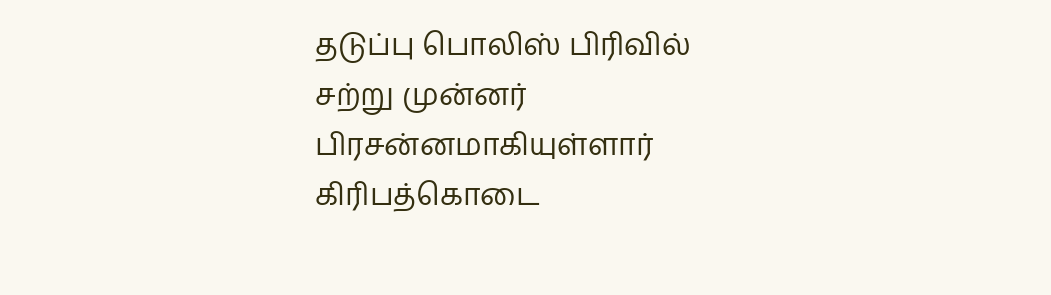தடுப்பு பொலிஸ் பிரிவில் சற்று முன்னர் பிரசன்னமாகியுள்ளார் கிரிபத்கொடை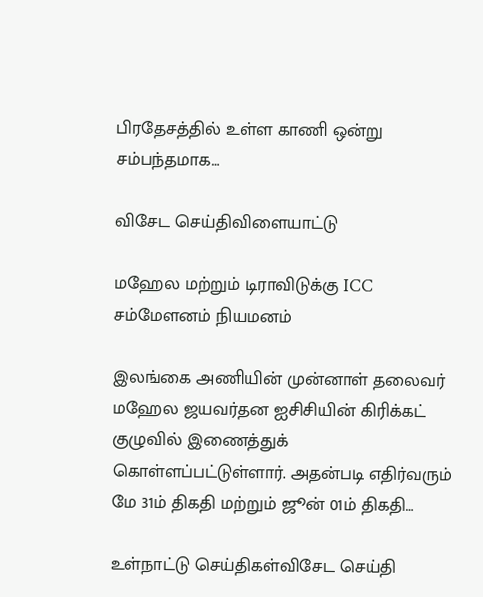பிரதேசத்தில் உள்ள காணி ஒன்று சம்பந்தமாக…

விசேட செய்திவிளையாட்டு

மஹேல மற்றும் டிராவிடுக்கு ICC சம்மேளனம் நியமனம்

இலங்கை அணியின் முன்னாள் தலைவர் மஹேல ஜயவர்தன ஐசிசியின் கிரிக்கட் குழுவில் இணைத்துக் கொள்ளப்பட்டுள்ளார். அதன்படி எதிர்வரும் மே 31ம் திகதி மற்றும் ஜூன் 01ம் திகதி…

உள்நாட்டு செய்திகள்விசேட செய்தி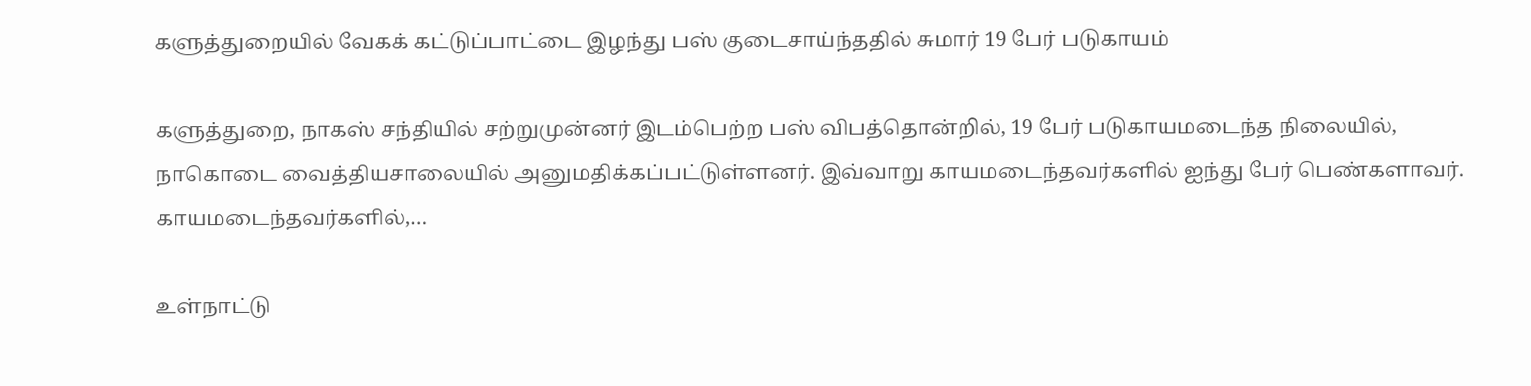களுத்துறையில் வேகக் கட்டுப்பாட்டை இழந்து பஸ் குடைசாய்ந்ததில் சுமார் 19 பேர் படுகாயம்

களுத்துறை, நாகஸ் சந்தியில் சற்றுமுன்னர் இடம்பெற்ற பஸ் விபத்தொன்றில், 19 பேர் படுகாயமடைந்த நிலையில், நாகொடை வைத்தியசாலையில் அனுமதிக்கப்பட்டுள்ளனர். இவ்வாறு காயமடைந்தவர்களில் ஐந்து பேர் பெண்களாவர். காயமடைந்தவர்களில்,…

உள்நாட்டு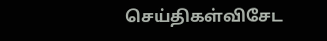செய்திகள்விசேட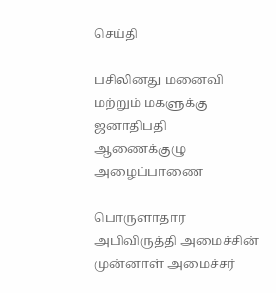செய்தி

பசிலினது மனைவி மற்றும் மகளுக்கு ஜனாதிபதி ஆணைக்குழு அழைப்பாணை

பொருளாதார அபிவிருத்தி அமைச்சின் முன்னாள் அமைச்சர்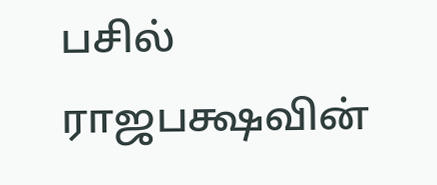பசில் ராஜபக்ஷவின்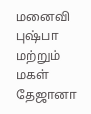மனைவி புஷ்பா மற்றும் மகள் தேஜானா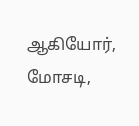ஆகியோர், மோசடி,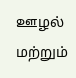ஊழல் மற்றும்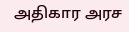அதிகார அரச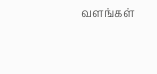வளங்கள்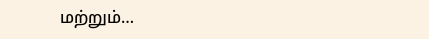மற்றும்…